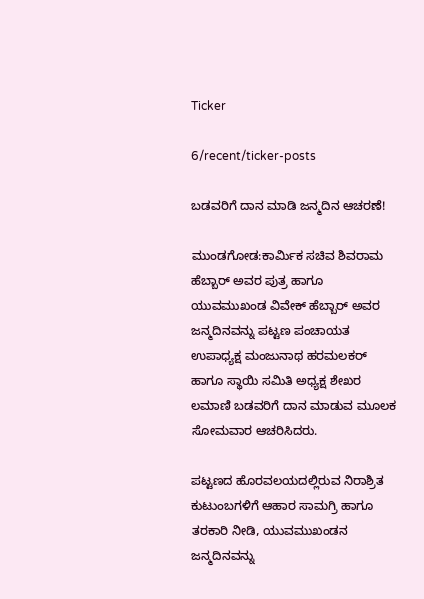Ticker

6/recent/ticker-posts

ಬಡವರಿಗೆ ದಾನ ಮಾಡಿ ಜನ್ಮದಿನ ಆಚರಣೆ!

ಮುಂಡಗೋಡ:ಕಾರ್ಮಿಕ ಸಚಿವ ಶಿವರಾಮ ಹೆಬ್ಬಾರ್ ಅವರ ಪುತ್ರ ಹಾಗೂ ಯುವಮುಖಂಡ ವಿವೇಕ್ ಹೆಬ್ಬಾರ್ ಅವರ ಜನ್ಮದಿನವನ್ನು ಪಟ್ಟಣ ಪಂಚಾಯತ ಉಪಾಧ್ಯಕ್ಷ ಮಂಜುನಾಥ ಹರಮಲಕರ್ ಹಾಗೂ ಸ್ಥಾಯಿ ಸಮಿತಿ ಅಧ್ಯಕ್ಷ ಶೇಖರ ಲಮಾಣಿ ಬಡವರಿಗೆ ದಾನ ಮಾಡುವ ಮೂಲಕ ಸೋಮವಾರ ಆಚರಿಸಿದರು.

ಪಟ್ಟಣದ ಹೊರವಲಯದಲ್ಲಿರುವ ನಿರಾಶ್ರಿತ ಕುಟುಂಬಗಳಿಗೆ ಆಹಾರ ಸಾಮಗ್ರಿ ಹಾಗೂ ತರಕಾರಿ ನೀಡಿ, ಯುವಮುಖಂಡನ ಜನ್ಮದಿನವನ್ನು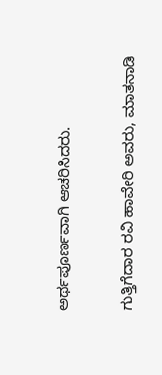ಅರ್ಥಪೂರ್ಣವಾಗಿ ಆಚರಿಸಿದರು.


ಗುತ್ತಿಗೆದಾರ ರವಿ ಹಾವೇರಿ ಅವರು, ಮಾತನಾಡಿ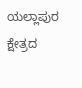ಯಲ್ಲಾಪುರ ಕ್ಷೇತ್ರದ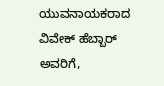ಯುವನಾಯಕರಾದ ವಿವೇಕ್ ಹೆಬ್ಬಾರ್ ಅವರಿಗೆ,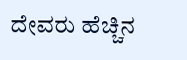ದೇವರು ಹೆಚ್ಚಿನ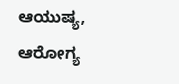ಆಯುಷ್ಯ, ಆರೋಗ್ಯ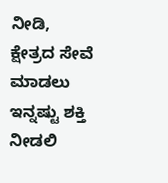ನೀಡಿ, ಕ್ಷೇತ್ರದ ಸೇವೆ ಮಾಡಲು ಇನ್ನಷ್ಟು ಶಕ್ತಿ ನೀಡಲಿ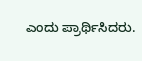ಎಂದು ಪ್ರಾರ್ಥಿಸಿದರು.